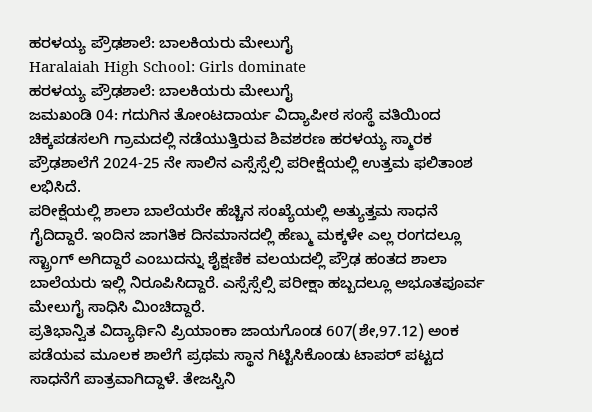ಹರಳಯ್ಯ ಪ್ರೌಢಶಾಲೆ: ಬಾಲಕಿಯರು ಮೇಲುಗೈ
Haralaiah High School: Girls dominate
ಹರಳಯ್ಯ ಪ್ರೌಢಶಾಲೆ: ಬಾಲಕಿಯರು ಮೇಲುಗೈ
ಜಮಖಂಡಿ 04: ಗದುಗಿನ ತೋಂಟದಾರ್ಯ ವಿದ್ಯಾಪೀಠ ಸಂಸ್ಥೆ ವತಿಯಿಂದ ಚಿಕ್ಕಪಡಸಲಗಿ ಗ್ರಾಮದಲ್ಲಿ ನಡೆಯುತ್ತಿರುವ ಶಿವಶರಣ ಹರಳಯ್ಯ ಸ್ಮಾರಕ ಪ್ರೌಢಶಾಲೆಗೆ 2024-25 ನೇ ಸಾಲಿನ ಎಸ್ಸೆಸ್ಸೆಲ್ಸಿ ಪರೀಕ್ಷೆಯಲ್ಲಿ ಉತ್ತಮ ಫಲಿತಾಂಶ ಲಭಿಸಿದೆ.
ಪರೀಕ್ಷೆಯಲ್ಲಿ ಶಾಲಾ ಬಾಲೆಯರೇ ಹೆಚ್ಚಿನ ಸಂಖ್ಯೆಯಲ್ಲಿ ಅತ್ಯುತ್ತಮ ಸಾಧನೆ ಗೈದಿದ್ದಾರೆ. ಇಂದಿನ ಜಾಗತಿಕ ದಿನಮಾನದಲ್ಲಿ ಹೆಣ್ಮು ಮಕ್ಕಳೇ ಎಲ್ಲ ರಂಗದಲ್ಲೂ ಸ್ಟ್ರಾಂಗ್ ಅಗಿದ್ದಾರೆ ಎಂಬುದನ್ನು ಶೈಕ್ಷಣಿಕ ವಲಯದಲ್ಲಿ ಪ್ರೌಢ ಹಂತದ ಶಾಲಾ ಬಾಲೆಯರು ಇಲ್ಲಿ ನಿರೂಪಿಸಿದ್ದಾರೆ. ಎಸ್ಸೆಸ್ಸೆಲ್ಸಿ ಪರೀಕ್ಷಾ ಹಬ್ಬದಲ್ಲೂ ಅಭೂತಪೂರ್ವ ಮೇಲುಗೈ ಸಾಧಿಸಿ ಮಿಂಚಿದ್ದಾರೆ.
ಪ್ರತಿಭಾನ್ವಿತ ವಿದ್ಯಾರ್ಥಿನಿ ಪ್ರಿಯಾಂಕಾ ಜಾಯಗೊಂಡ 607(ಶೇ,97.12) ಅಂಕ ಪಡೆಯವ ಮೂಲಕ ಶಾಲೆಗೆ ಪ್ರಥಮ ಸ್ಥಾನ ಗಿಟ್ಟಿಸಿಕೊಂಡು ಟಾಪರ್ ಪಟ್ಟದ ಸಾಧನೆಗೆ ಪಾತ್ರವಾಗಿದ್ದಾಳೆ. ತೇಜಸ್ವಿನಿ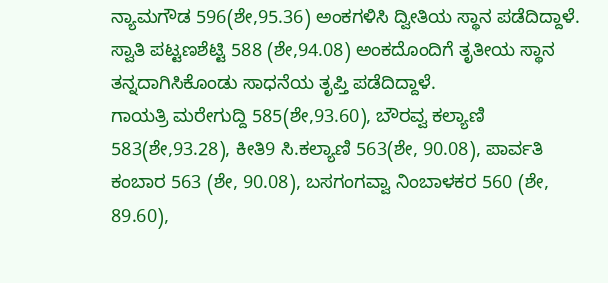ನ್ಯಾಮಗೌಡ 596(ಶೇ,95.36) ಅಂಕಗಳಿಸಿ ದ್ವೀತಿಯ ಸ್ಥಾನ ಪಡೆದಿದ್ದಾಳೆ. ಸ್ವಾತಿ ಪಟ್ಟಣಶೆಟ್ಟಿ 588 (ಶೇ,94.08) ಅಂಕದೊಂದಿಗೆ ತೃತೀಯ ಸ್ಥಾನ ತನ್ನದಾಗಿಸಿಕೊಂಡು ಸಾಧನೆಯ ತೃಪ್ತಿ ಪಡೆದಿದ್ದಾಳೆ.
ಗಾಯತ್ರಿ ಮರೇಗುದ್ದಿ 585(ಶೇ,93.60), ಬೌರವ್ವ ಕಲ್ಯಾಣಿ 583(ಶೇ,93.28), ಕೀತಿ9 ಸಿ.ಕಲ್ಯಾಣಿ 563(ಶೇ, 90.08), ಪಾರ್ವತಿ ಕಂಬಾರ 563 (ಶೇ, 90.08), ಬಸಗಂಗವ್ವಾ ನಿಂಬಾಳಕರ 560 (ಶೇ, 89.60),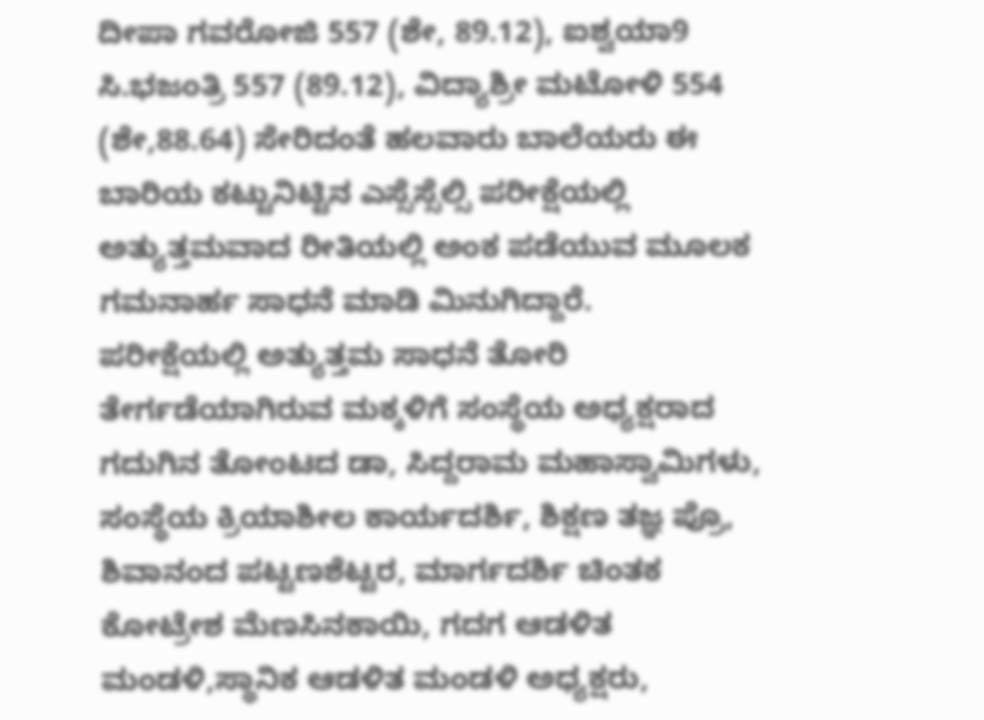ದೀಪಾ ಗವರೋಜಿ 557 (ಶೇ, 89.12), ಐಶ್ವಯಾ9 ಸಿ.ಭಜಂತ್ರಿ 557 (89.12), ವಿದ್ಯಾಶ್ರೀ ಮಟೋಳಿ 554 (ಶೇ,88.64) ಸೇರಿದಂತೆ ಹಲವಾರು ಬಾಲೆಯರು ಈ ಬಾರಿಯ ಕಟ್ಟುನಿಟ್ಟಿನ ಎಸ್ಸೆಸ್ಸೆಲ್ಸಿ ಪರೀಕ್ಷೆಯಲ್ಲಿ ಅತ್ಯುತ್ತಮವಾದ ರೀತಿಯಲ್ಲಿ ಅಂಕ ಪಡೆಯುವ ಮೂಲಕ ಗಮನಾರ್ಹ ಸಾಧನೆ ಮಾಡಿ ಮಿನುಗಿದ್ದಾರೆ.
ಪರೀಕ್ಷೆಯಲ್ಲಿ ಅತ್ಯುತ್ತಮ ಸಾಧನೆ ತೋರಿ ತೇರ್ಗಡೆಯಾಗಿರುವ ಮಕ್ಕಳಿಗೆ ಸಂಸ್ಥೆಯ ಅಧ್ಯಕ್ಷರಾದ ಗದುಗಿನ ತೋಂಟದ ಡಾ, ಸಿದ್ದರಾಮ ಮಹಾಸ್ವಾಮಿಗಳು, ಸಂಸ್ಥೆಯ ಕ್ರಿಯಾಶೀಲ ಕಾರ್ಯದರ್ಶಿ, ಶಿಕ್ಷಣ ತಜ್ಞ ಪ್ರೊ, ಶಿವಾನಂದ ಪಟ್ಟಣಶೆಟ್ಟರ, ಮಾರ್ಗದರ್ಶಿ ಚಿಂತಕ ಕೋಟ್ರೇಶ ಮೆಣಸಿನಕಾಯಿ, ಗದಗ ಆಡಳಿತ ಮಂಡಳಿ,ಸ್ಥಾನಿಕ ಆಡಳಿತ ಮಂಡಳಿ ಅಧ್ಯಕ್ಷರು,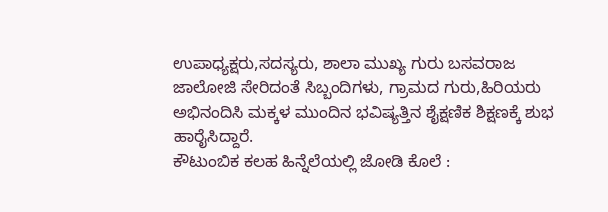ಉಪಾಧ್ಯಕ್ಷರು,ಸದಸ್ಯರು, ಶಾಲಾ ಮುಖ್ಯ ಗುರು ಬಸವರಾಜ ಜಾಲೋಜಿ ಸೇರಿದಂತೆ ಸಿಬ್ಬಂದಿಗಳು, ಗ್ರಾಮದ ಗುರು,ಹಿರಿಯರು ಅಭಿನಂದಿಸಿ ಮಕ್ಕಳ ಮುಂದಿನ ಭವಿಷ್ಯತ್ತಿನ ಶೈಕ್ಷಣಿಕ ಶಿಕ್ಷಣಕ್ಕೆ ಶುಭ ಹಾರೈಸಿದ್ದಾರೆ.
ಕೌಟುಂಬಿಕ ಕಲಹ ಹಿನ್ನೆಲೆಯಲ್ಲಿ ಜೋಡಿ ಕೊಲೆ :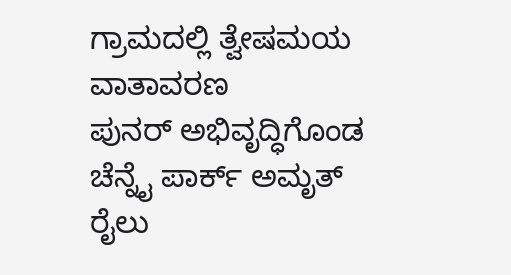ಗ್ರಾಮದಲ್ಲಿ ತ್ವೇಷಮಯ ವಾತಾವರಣ
ಪುನರ್ ಅಭಿವೃದ್ಧಿಗೊಂಡ ಚೆನ್ನೈ ಪಾರ್ಕ್ ಅಮೃತ್ ರೈಲು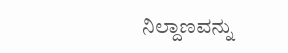ನಿಲ್ದಾಣವನ್ನು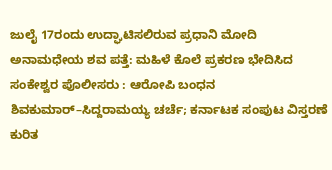ಜುಲೈ 17ರಂದು ಉದ್ಘಾಟಿಸಲಿರುವ ಪ್ರಧಾನಿ ಮೋದಿ
ಅನಾಮಧೇಯ ಶವ ಪತ್ತೆ: ಮಹಿಳೆ ಕೊಲೆ ಪ್ರಕರಣ ಭೇದಿಸಿದ ಸಂಕೇಶ್ವರ ಪೊಲೀಸರು : ಆರೋಪಿ ಬಂಧನ
ಶಿವಕುಮಾರ್–ಸಿದ್ದರಾಮಯ್ಯ ಚರ್ಚೆ; ಕರ್ನಾಟಕ ಸಂಪುಟ ವಿಸ್ತರಣೆ ಕುರಿತ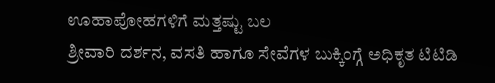ಊಹಾಪೋಹಗಳಿಗೆ ಮತ್ತಷ್ಟು ಬಲ
ಶ್ರೀವಾರಿ ದರ್ಶನ, ವಸತಿ ಹಾಗೂ ಸೇವೆಗಳ ಬುಕ್ಕಿಂಗ್ಗೆ ಅಧಿಕೃತ ಟಿಟಿಡಿ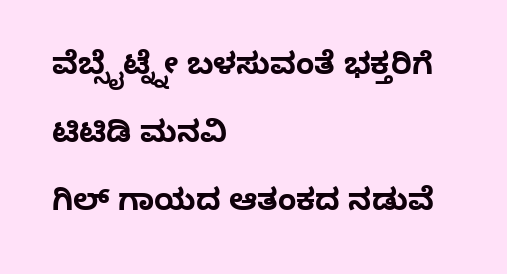ವೆಬ್ಸೈಟ್ನ್ನೇ ಬಳಸುವಂತೆ ಭಕ್ತರಿಗೆ ಟಿಟಿಡಿ ಮನವಿ
ಗಿಲ್ ಗಾಯದ ಆತಂಕದ ನಡುವೆ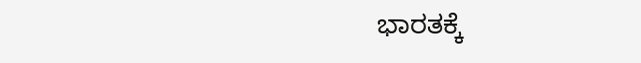ಭಾರತಕ್ಕೆ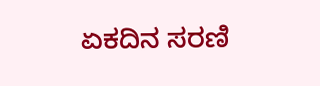ಏಕದಿನ ಸರಣಿ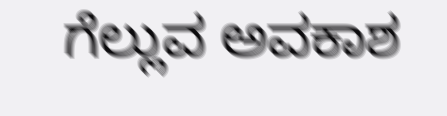ಗೆಲ್ಲುವ ಅವಕಾಶ